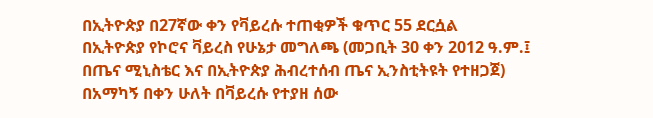በኢትዮጵያ በ27ኛው ቀን የቫይረሱ ተጠቂዎች ቁጥር 55 ደርሷል
በኢትዮጵያ የኮሮና ቫይረስ የሁኔታ መግለጫ (መጋቢት 30 ቀን 2012 ዓ.ም.፤ በጤና ሚኒስቴር እና በኢትዮጵያ ሕብረተሰብ ጤና ኢንስቲትዩት የተዘጋጀ)
በአማካኝ በቀን ሁለት በቫይረሱ የተያዘ ሰው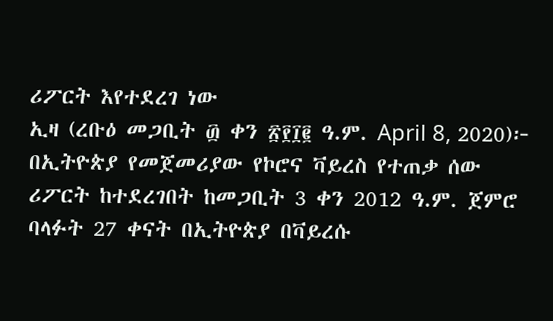ሪፖርት እየተደረገ ነው
ኢዛ (ረቡዕ መጋቢት ፴ ቀን ፳፻፲፪ ዓ.ም. April 8, 2020)፦ በኢትዮጵያ የመጀመሪያው የኮሮና ቫይረስ የተጠቃ ሰው ሪፖርት ከተደረገበት ከመጋቢት 3 ቀን 2012 ዓ.ም. ጀምሮ ባላፉት 27 ቀናት በኢትዮጵያ በቫይረሱ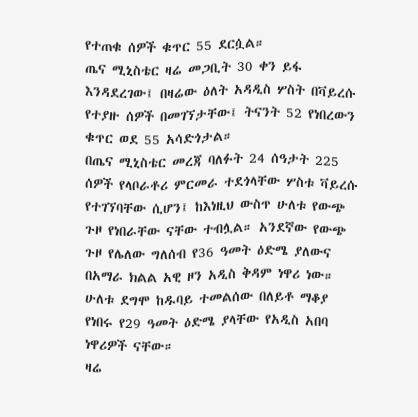የተጠቁ ሰዎች ቁጥር 55 ደርሷል።
ጤና ሚኒስቴር ዛሬ መጋቢት 30 ቀን ይፋ እንዳደረገው፤ በዛሬው ዕለት አዳዲስ ሦስት በቫይረሱ የተያዙ ሰዎች በመገኘታቸው፤ ትናንት 52 የነበረውን ቁጥር ወደ 55 አሳድጎታል።
በጤና ሚኒስቴር መረጃ ባለፉት 24 ሰዓታት 225 ሰዎች የላቦራቶሪ ምርመራ ተደጎላቸው ሦስቱ ቫይረሱ የተገኘባቸው ሲሆን፤ ከእነዚህ ውስጥ ሁለቱ የውጭ ጉዞ የነበራቸው ናቸው ተብሏል። አንደኛው የውጭ ጉዞ የሌለው ግለሰብ የ36 ዓመት ዕድሜ ያለውና በአማራ ክልል አዊ ዞን አዲስ ቅዳም ነዋሪ ነው። ሁለቱ ደግሞ ከዱባይ ተመልሰው በለይቶ ማቆያ የነበሩ የ29 ዓመት ዕድሜ ያላቸው የአዲስ አበባ ነዋሪዎች ናቸው።
ዛሬ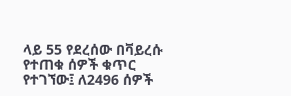ላይ 55 የደረሰው በቫይረሱ የተጠቁ ሰዎች ቁጥር የተገኘው፤ ለ2496 ሰዎች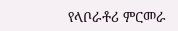የላቦራቶሪ ምርመራ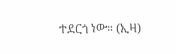ተደርጎ ነው። (ኢዛ)